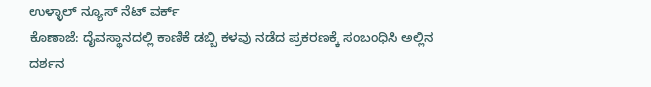ಉಳ್ಳಾಲ್ ನ್ಯೂಸ್ ನೆಟ್ ವರ್ಕ್
ಕೊಣಾಜೆ: ದೈವಸ್ಥಾನದಲ್ಲಿ ಕಾಣಿಕೆ ಡಬ್ಬಿ ಕಳವು ನಡೆದ ಪ್ರಕರಣಕ್ಕೆ ಸಂಬಂಧಿಸಿ ಅಲ್ಲಿನ ದರ್ಶನ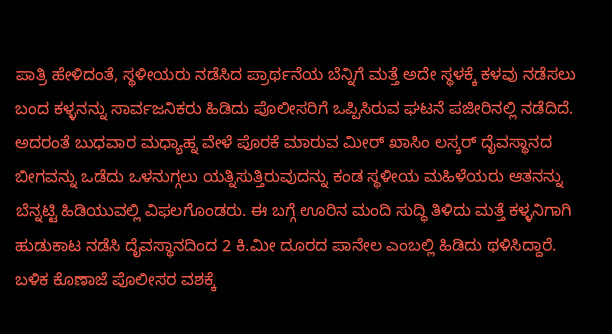ಪಾತ್ರಿ ಹೇಳಿದಂತೆ, ಸ್ಥಳೀಯರು ನಡೆಸಿದ ಪ್ರಾರ್ಥನೆಯ ಬೆನ್ನಿಗೆ ಮತ್ತೆ ಅದೇ ಸ್ಥಳಕ್ಕೆ ಕಳವು ನಡೆಸಲು ಬಂದ ಕಳ್ಳನನ್ನು ಸಾರ್ವಜನಿಕರು ಹಿಡಿದು ಪೊಲೀಸರಿಗೆ ಒಪ್ಪಿಸಿರುವ ಘಟನೆ ಪಜೀರಿನಲ್ಲಿ ನಡೆದಿದೆ.
ಅದರಂತೆ ಬುಧವಾರ ಮಧ್ಯಾಹ್ನ ವೇಳೆ ಪೊರಕೆ ಮಾರುವ ಮೀರ್ ಖಾಸಿಂ ಲಸ್ಕರ್ ದೈವಸ್ಥಾನದ ಬೀಗವನ್ನು ಒಡೆದು ಒಳನುಗ್ಗಲು ಯತ್ನಿಸುತ್ತಿರುವುದನ್ನು ಕಂಡ ಸ್ಥಳೀಯ ಮಹಿಳೆಯರು ಆತನನ್ನು ಬೆನ್ನಟ್ಟಿ ಹಿಡಿಯುವಲ್ಲಿ ವಿಫಲಗೊಂಡರು. ಈ ಬಗ್ಗೆ ಊರಿನ ಮಂದಿ ಸುದ್ಧಿ ತಿಳಿದು ಮತ್ತೆ ಕಳ್ಳನಿಗಾಗಿ ಹುಡುಕಾಟ ನಡೆಸಿ ದೈವಸ್ಥಾನದಿಂದ 2 ಕಿ.ಮೀ ದೂರದ ಪಾನೇಲ ಎಂಬಲ್ಲಿ ಹಿಡಿದು ಥಳಿಸಿದ್ದಾರೆ. ಬಳಿಕ ಕೊಣಾಜೆ ಪೊಲೀಸರ ವಶಕ್ಕೆ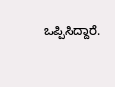ಒಪ್ಪಿಸಿದ್ದಾರೆ.